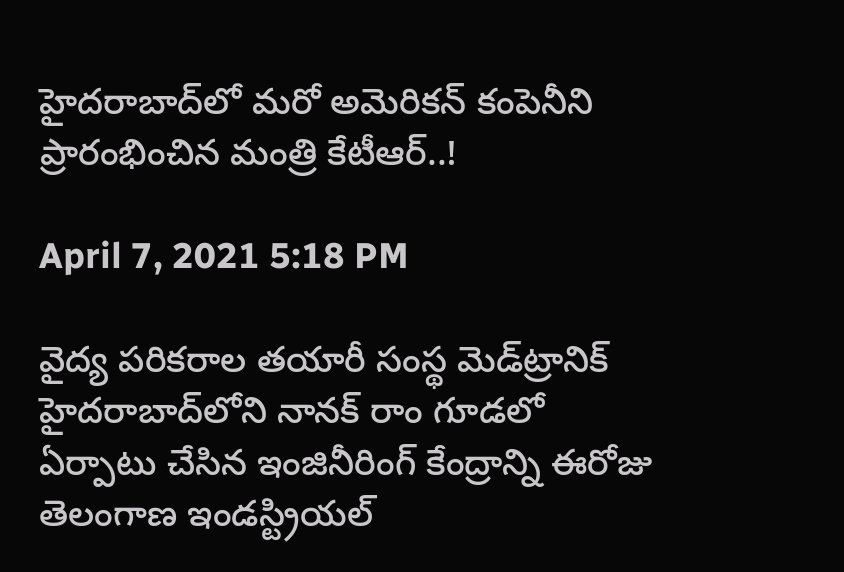హైదరాబాద్‌లో మరో అమెరికన్ కంపెనీని ప్రారంభించిన మంత్రి కేటీఆర్..!

April 7, 2021 5:18 PM

వైద్య పరికరాల తయారీ సంస్థ మెడ్‌ట్రానిక్‌ హైదరాబాద్‌లోని నాన‌క్ రాం గూడ‌లో ఏర్పాటు చేసిన ఇంజినీరింగ్‌ కేంద్రాన్ని ఈరోజు తెలంగాణ ఇండస్ట్రియల్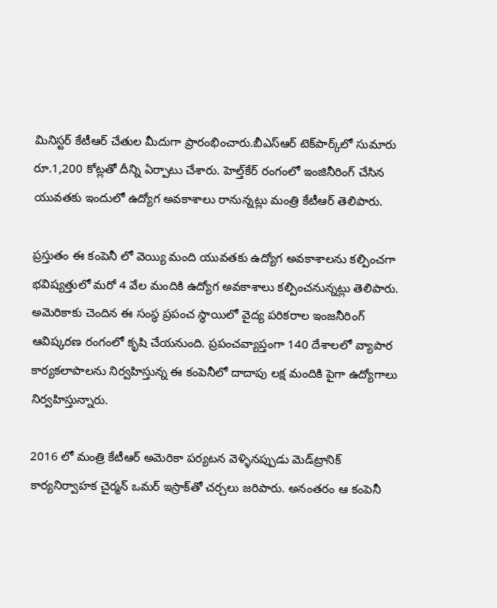మినిస్టర్ కేటీఆర్ చేతుల మీదుగా ప్రారంభించారు.బీఎస్‌ఆర్‌ టెక్‌పార్క్‌లో సుమారు రూ.1,200 కోట్లతో దీన్ని ఏర్పాటు చేశారు. హెల్త్‌కేర్‌ రంగంలో ఇంజినీరింగ్ చేసిన యువతకు ఇందులో ఉద్యోగ అవకాశాలు రానున్నట్లు మంత్రి కేటీఆర్ తెలిపారు.

ప్రస్తుతం ఈ కంపెనీ లో వెయ్యి మంది యువతకు ఉద్యోగ అవకాశాలను కల్పించగా భవిష్యత్తులో మరో 4 వేల మందికి ఉద్యోగ అవకాశాలు కల్పించనున్నట్లు తెలిపారు. అమెరికాకు చెందిన ఈ సంస్థ ప్రపంచ స్థాయిలో వైద్య పరికరాల ఇంజనీరింగ్ ఆవిష్కరణ రంగంలో కృషి చేయనుంది. ప్రపంచవ్యాప్తంగా 140 దేశాలలో వ్యాపార కార్యకలాపాలను నిర్వహిస్తున్న ఈ కంపెనీలో దాదాపు లక్ష మందికి పైగా ఉద్యోగాలు నిర్వహిస్తున్నారు.

2016 లో మంత్రి కేటీఆర్ అమెరికా పర్యటన వెళ్ళినప్పుడు మెడ్‌ట్రానిక్‌ కార్యనిర్వాహక చైర్మన్‌ ఒమర్‌ ఇస్రాక్‌తో చ‌ర్చ‌లు జరిపారు. అనంతరం ఆ కంపెనీ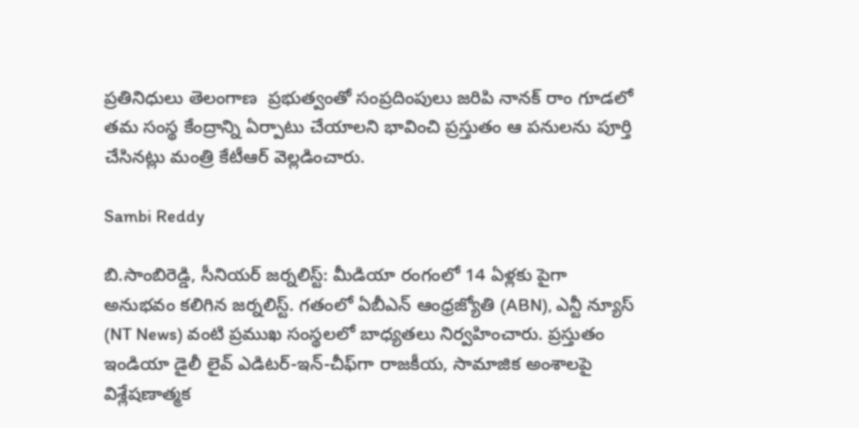ప్ర‌తినిధులు తెలంగాణ  ప్రభుత్వంతో సంప్రదింపులు జరిపి నాన‌క్ రాం గూడ‌లో త‌మ సంస్థ కేంద్రాన్ని ఏర్పాటు చేయాల‌ని భావించి ప్రస్తుతం ఆ పనులను పూర్తి చేసినట్లు మంత్రి కేటీఆర్ వెల్లడించారు.

Sambi Reddy

బి.సాంబిరెడ్డి, సీనియర్ జర్నలిస్ట్: మీడియా రంగంలో 14 ఏళ్లకు పైగా అనుభవం కలిగిన జర్నలిస్ట్. గతంలో ఏబీఎన్ ఆంధ్ర‌జ్యోతి (ABN), ఎన్టీ న్యూస్ (NT News) వంటి ప్రముఖ సంస్థలలో బాధ్యతలు నిర్వహించారు. ప్రస్తుతం ఇండియా డైలీ లైవ్ ఎడిటర్-ఇన్-చీఫ్‌గా రాజకీయ, సామాజిక అంశాలపై విశ్లేషణాత్మక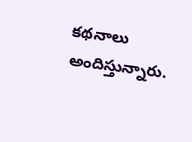కథనాలు అందిస్తున్నారు.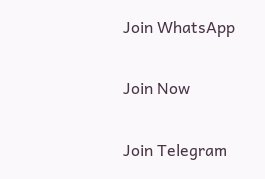Join WhatsApp

Join Now

Join Telegram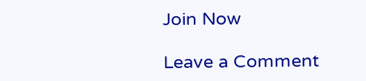Join Now

Leave a Comment